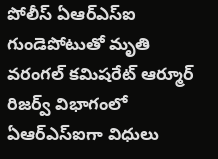పోలీస్ ఏఆర్ఎస్ఐ గుండెపోటుతో మృతి
వరంగల్ కమిషరేట్ ఆర్మూర్ రిజర్వ్ విభాగంలో ఏఆర్ఎస్ఐగా విధులు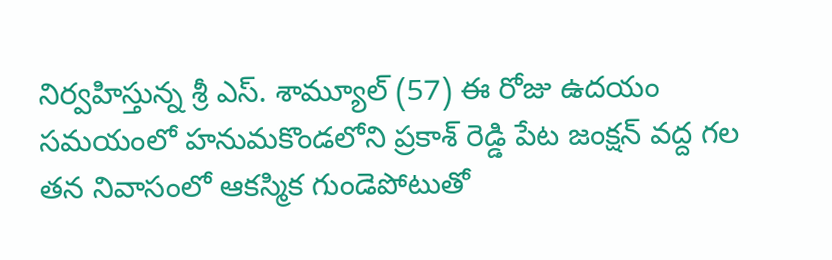నిర్వహిస్తున్న శ్రీ ఎస్. శామ్యూల్ (57) ఈ రోజు ఉదయం సమయంలో హనుమకొండలోని ప్రకాశ్ రెడ్డి పేట జంక్షన్ వద్ద గల తన నివాసంలో ఆకస్మిక గుండెపోటుతో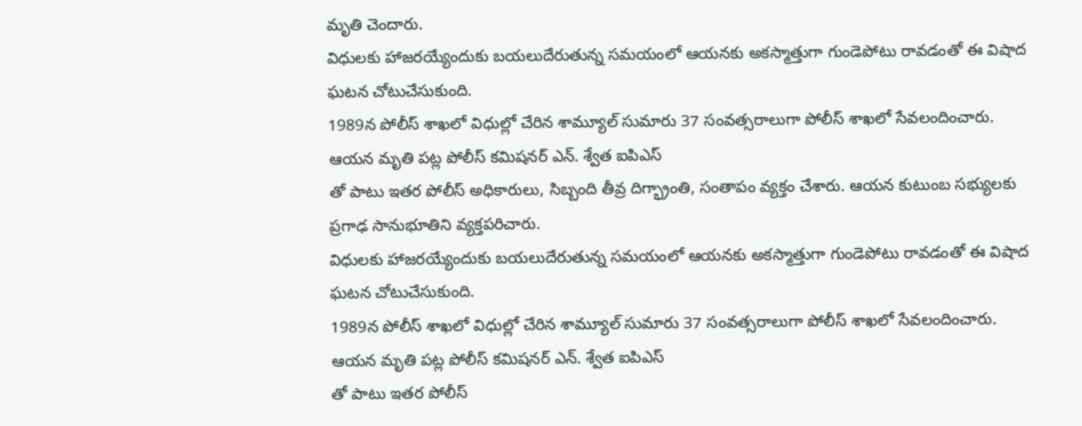మృతి చెందారు.
విధులకు హాజరయ్యేందుకు బయలుదేరుతున్న సమయంలో ఆయనకు అకస్మాత్తుగా గుండెపోటు రావడంతో ఈ విషాద ఘటన చోటుచేసుకుంది.
1989న పోలీస్ శాఖలో విధుల్లో చేరిన శామ్యూల్ సుమారు 37 సంవత్సరాలుగా పోలీస్ శాఖలో సేవలందించారు.
ఆయన మృతి పట్ల పోలీస్ కమిషనర్ ఎన్. శ్వేత ఐపిఎస్
తో పాటు ఇతర పోలీస్ అధికారులు, సిబ్బంది తీవ్ర దిగ్భ్రాంతి, సంతాపం వ్యక్తం చేశారు. ఆయన కుటుంబ సభ్యులకు ప్రగాఢ సానుభూతిని వ్యక్తపరిచారు.
విధులకు హాజరయ్యేందుకు బయలుదేరుతున్న సమయంలో ఆయనకు అకస్మాత్తుగా గుండెపోటు రావడంతో ఈ విషాద ఘటన చోటుచేసుకుంది.
1989న పోలీస్ శాఖలో విధుల్లో చేరిన శామ్యూల్ సుమారు 37 సంవత్సరాలుగా పోలీస్ శాఖలో సేవలందించారు.
ఆయన మృతి పట్ల పోలీస్ కమిషనర్ ఎన్. శ్వేత ఐపిఎస్
తో పాటు ఇతర పోలీస్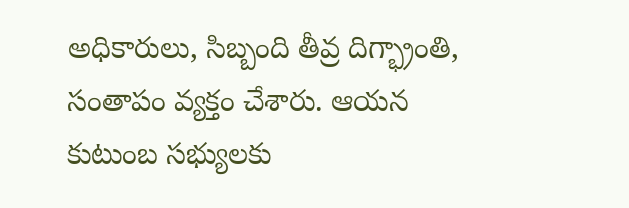అధికారులు, సిబ్బంది తీవ్ర దిగ్భ్రాంతి, సంతాపం వ్యక్తం చేశారు. ఆయన కుటుంబ సభ్యులకు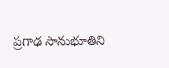ప్రగాఢ సానుభూతిని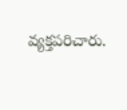వ్యక్తపరిచారు.